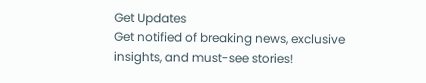Get Updates
Get notified of breaking news, exclusive insights, and must-see stories!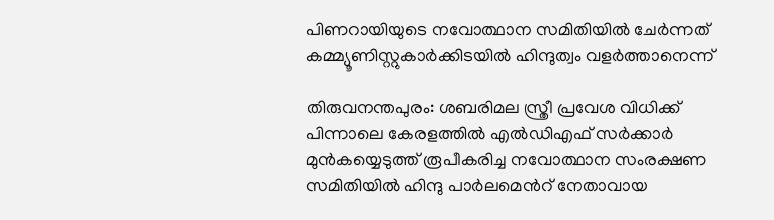പിണറായിയുടെ നവോത്ഥാന സമിതിയില്‍ ചേര്‍ന്നത് കമ്മ്യൂണിസ്റ്റുകാര്‍ക്കിടയില്‍ ഹിന്ദുത്വം വളര്‍ത്താനെന്ന്

തിരുവനന്തപുരം: ശബരിമല സ്ത്രീ പ്രവേശ വിധിക്ക് പിന്നാലെ കേരളത്തില്‍ എല്‍ഡിഎഫ് സര്‍ക്കാര്‍ മുന്‍കയ്യെടുത്ത് രൂപീകരിച്ച നവോത്ഥാന സംരക്ഷണ സമിതിയില്‍ ഹിന്ദു പാര്‍ലമെന്‍റ് നേതാവായ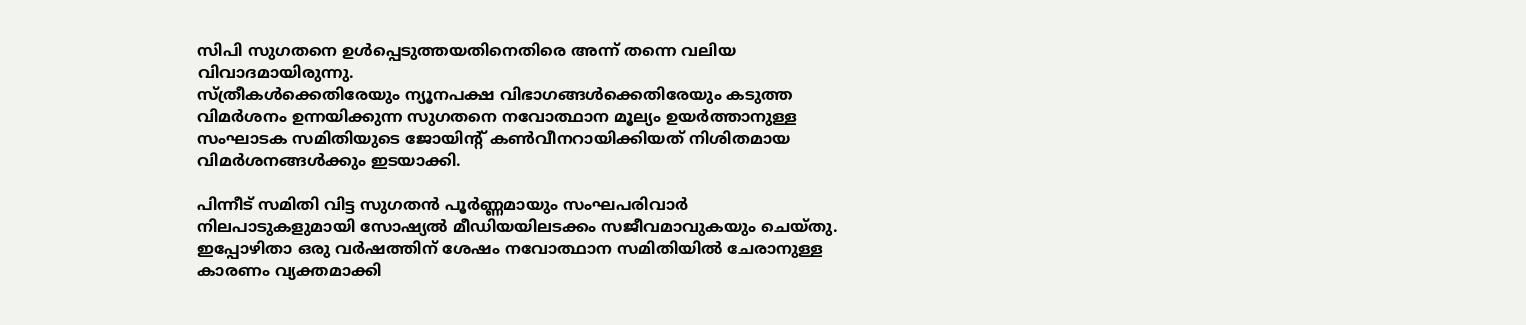സിപി സുഗതനെ ഉള്‍പ്പെടുത്തയതിനെതിരെ അന്ന് തന്നെ വലിയ വിവാദമായിരുന്നു.
സ്ത്രീകൾക്കെതിരേയും ന്യൂനപക്ഷ വിഭാഗങ്ങള്‍ക്കെതിരേയും കടുത്ത വിമർശനം ഉന്നയിക്കുന്ന സുഗതനെ നവോത്ഥാന മൂല്യം ഉയർത്താനുള്ള സംഘാടക സമിതിയുടെ ജോയിന്‍റ് കണ്‍വീനറായിക്കിയത് നിശിതമായ വിമര്‍ശനങ്ങള്‍ക്കും ഇടയാക്കി.

പിന്നീട് സമിതി വിട്ട സുഗതന്‍ പൂര്‍ണ്ണമായും സംഘപരിവാര്‍ നിലപാടുകളുമായി സോഷ്യല്‍ മീഡിയയിലടക്കം സജീവമാവുകയും ചെയ്തു. ഇപ്പോഴിതാ ഒരു വര്‍ഷത്തിന് ശേഷം നവോത്ഥാന സമിതിയില്‍ ചേരാനുള്ള കാരണം വ്യക്തമാക്കി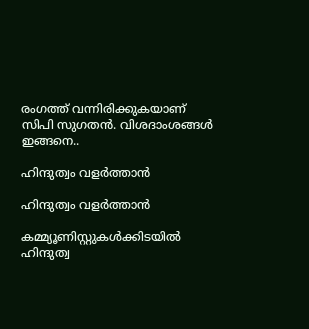രംഗത്ത് വന്നിരിക്കുകയാണ് സിപി സുഗതന്‍. വിശദാംശങ്ങള്‍ ഇങ്ങനെ..

ഹിന്ദുത്വം വളര്‍ത്താന്‍

ഹിന്ദുത്വം വളര്‍ത്താന്‍

കമ്മ്യൂണിസ്റ്റുകള്‍ക്കിടയില്‍ ഹിന്ദുത്വ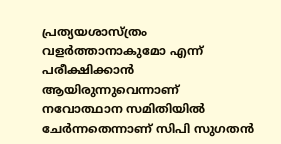പ്രത്യയശാസ്ത്രം വളര്‍ത്താനാകുമോ എന്ന് പരീക്ഷിക്കാന്‍ ആയിരുന്നുവെന്നാണ് നവോത്ഥാന സമിതിയില്‍ ചേര്‍ന്നതെന്നാണ് സിപി സുഗതന്‍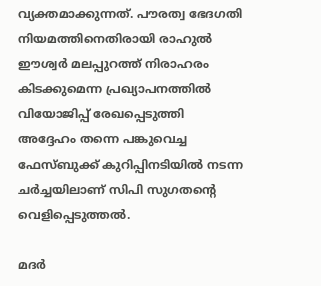വ്യക്തമാക്കുന്നത്. പൗരത്വ ഭേദഗതി നിയമത്തിനെതിരായി രാഹുല്‍ ഈശ്വര്‍ മലപ്പുറത്ത് നിരാഹരം കിടക്കുമെന്ന പ്രഖ്യാപനത്തില്‍ വിയോജിപ്പ് രേഖപ്പെടുത്തി അദ്ദേഹം തന്നെ പങ്കുവെച്ച ഫേസ്ബുക്ക് കുറിപ്പിനടിയില്‍ നടന്ന ചര്‍ച്ചയിലാണ് സിപി സുഗതന്‍റെ വെളിപ്പെടുത്തല്‍.

മദർ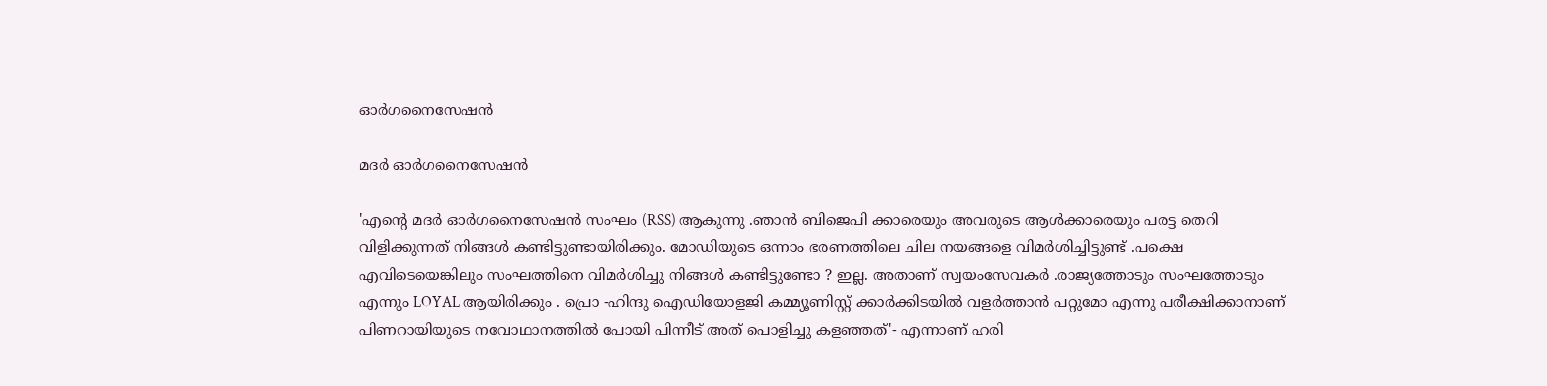ഓർഗനൈസേഷൻ

മദർ ഓർഗനൈസേഷൻ

'എന്റെ മദർ ഓർഗനൈസേഷൻ സംഘം (RSS) ആകുന്നു .ഞാൻ ബിജെപി ക്കാരെയും അവരുടെ ആൾക്കാരെയും പരട്ട തെറി വിളിക്കുന്നത് നിങ്ങൾ കണ്ടിട്ടുണ്ടായിരിക്കും. മോഡിയുടെ ഒന്നാം ഭരണത്തിലെ ചില നയങ്ങളെ വിമർശിച്ചിട്ടുണ്ട് .പക്ഷെ എവിടെയെങ്കിലും സംഘത്തിനെ വിമർശിച്ചു നിങ്ങൾ കണ്ടിട്ടുണ്ടോ ? ഇല്ല. അതാണ് സ്വയംസേവകർ .രാജ്യത്തോടും സംഘത്തോടും എന്നും LOYAL ആയിരിക്കും . പ്രൊ -ഹിന്ദു ഐഡിയോളജി കമ്മ്യൂണിസ്റ്റ് ക്കാർക്കിടയിൽ വളർത്താൻ പറ്റുമോ എന്നു പരീക്ഷിക്കാനാണ് പിണറായിയുടെ നവോഥാനത്തിൽ പോയി പിന്നീട് അത് പൊളിച്ചു കളഞ്ഞത്'- എന്നാണ് ഹരി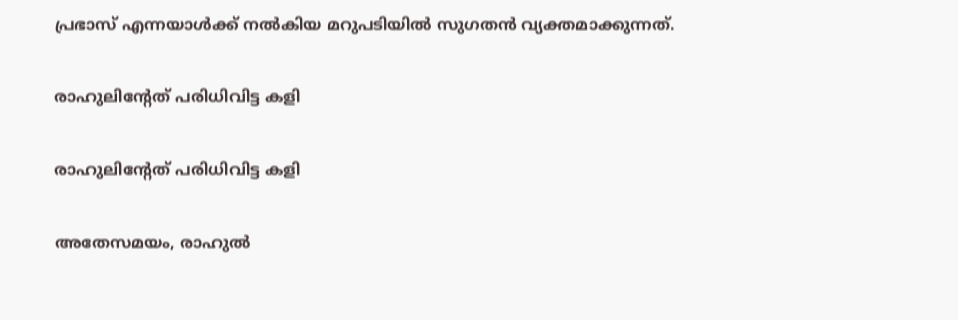പ്രഭാസ് എന്നയാള്‍ക്ക് നല്‍കിയ മറുപടിയില്‍ സുഗതന്‍ വ്യക്തമാക്കുന്നത്.

രാഹുലിന്‍റേത് പരിധിവിട്ട കളി

രാഹുലിന്‍റേത് പരിധിവിട്ട കളി

അതേസമയം, രാഹുൽ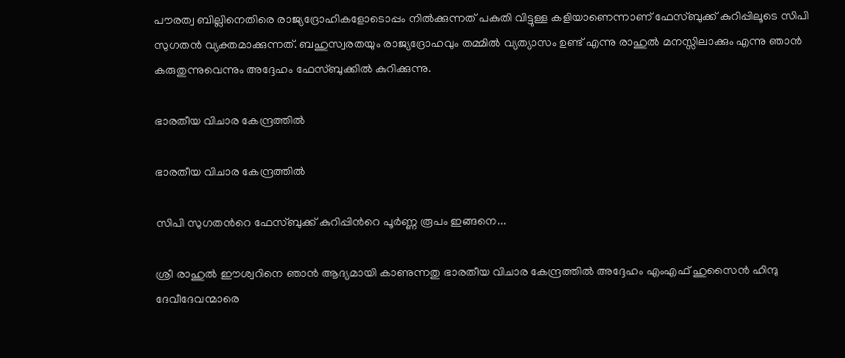പൗരത്വ ബില്ലിനെതിരെ രാജ്യദ്രോഹികളോടൊപ്പം നിൽക്കുന്നത് പകുതി വിട്ടുള്ള കളിയാണെന്നാണ് ഫേസ്ബുക്ക് കുറിപ്പിലൂടെ സിപി സുഗതന്‍ വ്യക്തമാക്കുന്നത്. ബഹുസ്വരതയും രാജ്യദ്രോഹവും തമ്മിൽ വ്യത്യാസം ഉണ്ട് എന്നു രാഹുൽ മനസ്സിലാക്കും എന്നു ഞാൻ കരുതുന്നുവെന്നും അദ്ദേഹം ഫേസ്ബുക്കില്‍ കുറിക്കുന്നു.

ഭാരതീയ വിചാര കേന്ദ്രത്തിൽ

ഭാരതീയ വിചാര കേന്ദ്രത്തിൽ

സിപി സുഗതന്‍റെ ഫേസ്ബുക്ക് കുറിപ്പിന്‍റെ പൂര്‍ണ്ണ രൂപം ഇങ്ങനെ...

ശ്രീ രാഹുൽ ഈശ്വറിനെ ഞാൻ ആദ്യമായി കാണുന്നതു ഭാരതീയ വിചാര കേന്ദ്രത്തിൽ അദ്ദേഹം എംഎഫ് ഹുസൈന്‍ ഹിന്ദു ദേവീദേവന്മാരെ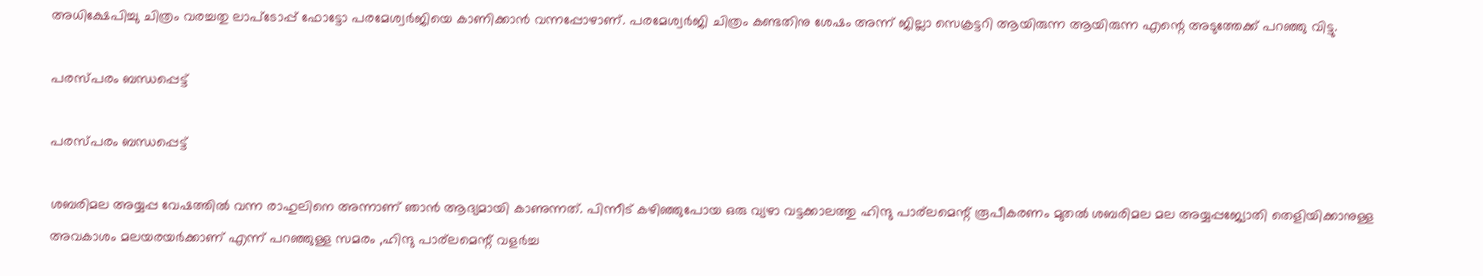അധിക്ഷേപിച്ചു ചിത്രം വരച്ചതു ലാപ്ടോപ്പ് ഫോട്ടോ പരമേശ്വർജിയെ കാണിക്കാൻ വന്നപ്പോഴാണ്. പരമേശ്വർജി ചിത്രം കണ്ടതിനു ശേഷം അന്ന് ജില്ലാ സെക്രട്ടറി ആയിരുന്ന ആയിരുന്ന എന്റെ അടുത്തേക്ക് പറഞ്ഞു വിട്ടു.

പരസ്പരം ബന്ധപ്പെട്ട്

പരസ്പരം ബന്ധപ്പെട്ട്

ശബരിമല അയ്യപ്പ വേഷത്തിൽ വന്ന രാഹുലിനെ അന്നാണ് ഞാൻ ആദ്യമായി കാണുന്നത്. പിന്നീട് കഴിഞ്ഞുപോയ ഒരു വ്യഴാ വട്ടക്കാലത്തു ഹിന്ദു പാര്ലമെന്റ് രൂപീകരണം മുതൽ ശബരിമല മല അയ്യപ്പജ്യോതി തെളിയിക്കാനുള്ള അവകാശം മലയരയർക്കാണ് എന്ന് പറഞ്ഞുള്ള സമരം ,ഹിന്ദു പാര്ലമെന്റ് വളർച്ച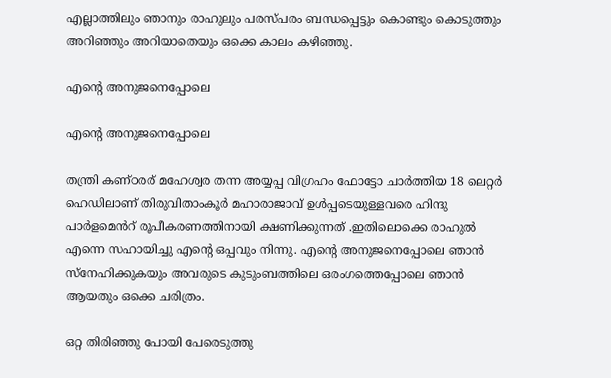എല്ലാത്തിലും ഞാനും രാഹുലും പരസ്പരം ബന്ധപ്പെട്ടും കൊണ്ടും കൊടുത്തും അറിഞ്ഞും അറിയാതെയും ഒക്കെ കാലം കഴിഞ്ഞു.

എന്റെ അനുജനെപ്പോലെ

എന്റെ അനുജനെപ്പോലെ

തന്ത്രി കണ്ഠരര് മഹേശ്വര തന്ന അയ്യപ്പ വിഗ്രഹം ഫോട്ടോ ചാർത്തിയ 18 ലെറ്റർ ഹെഡിലാണ് തിരുവിതാംകൂർ മഹാരാജാവ് ഉൾപ്പടെയുള്ളവരെ ഹിന്ദു പാർളമെൻറ് രൂപീകരണത്തിനായി ക്ഷണിക്കുന്നത് .ഇതിലൊക്കെ രാഹുൽ എന്നെ സഹായിച്ചു എന്റെ ഒപ്പവും നിന്നു. എന്റെ അനുജനെപ്പോലെ ഞാൻ സ്നേഹിക്കുകയും അവരുടെ കുടുംബത്തിലെ ഒരംഗത്തെപ്പോലെ ഞാൻ ആയതും ഒക്കെ ചരിത്രം.

ഒറ്റ തിരിഞ്ഞു പോയി പേരെടുത്തു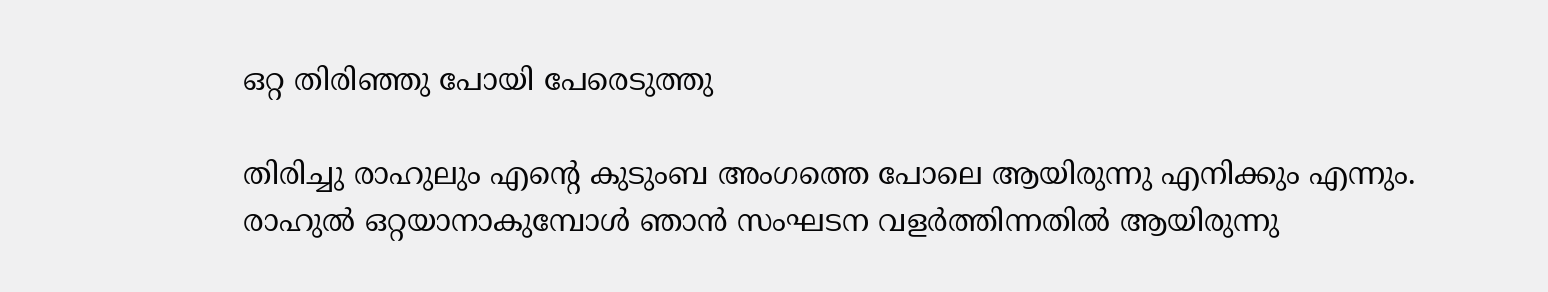ഒറ്റ തിരിഞ്ഞു പോയി പേരെടുത്തു

തിരിച്ചു രാഹുലും എന്റെ കുടുംബ അംഗത്തെ പോലെ ആയിരുന്നു എനിക്കും എന്നും. രാഹുൽ ഒറ്റയാനാകുമ്പോൾ ഞാൻ സംഘടന വളർത്തിന്നതിൽ ആയിരുന്നു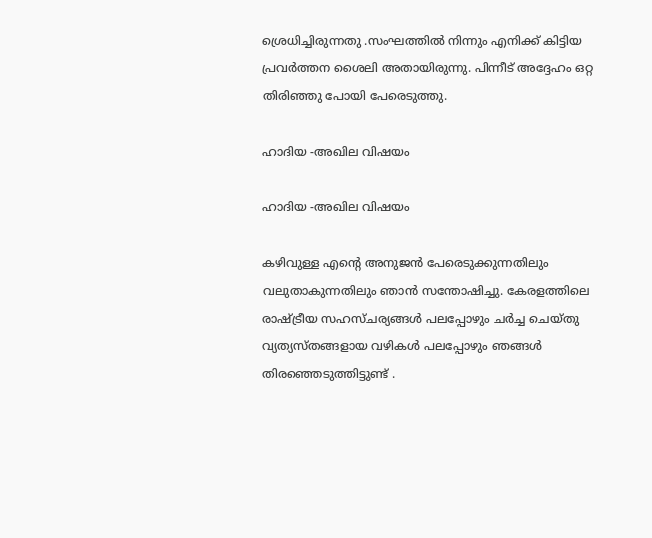ശ്രെധിച്ചിരുന്നതു .സംഘത്തിൽ നിന്നും എനിക്ക് കിട്ടിയ പ്രവർത്തന ശൈലി അതായിരുന്നു. പിന്നീട് അദ്ദേഹം ഒറ്റ തിരിഞ്ഞു പോയി പേരെടുത്തു.

ഹാദിയ -അഖില വിഷയം

ഹാദിയ -അഖില വിഷയം

കഴിവുള്ള എന്റെ അനുജൻ പേരെടുക്കുന്നതിലും വലുതാകുന്നതിലും ഞാൻ സന്തോഷിച്ചു. കേരളത്തിലെ രാഷ്ട്രീയ സഹസ്‌ചര്യങ്ങൾ പലപ്പോഴും ചർച്ച ചെയ്തു വ്യത്യസ്‍തങ്ങളായ വഴികൾ പലപ്പോഴും ഞങ്ങൾ തിരഞ്ഞെടുത്തിട്ടുണ്ട് .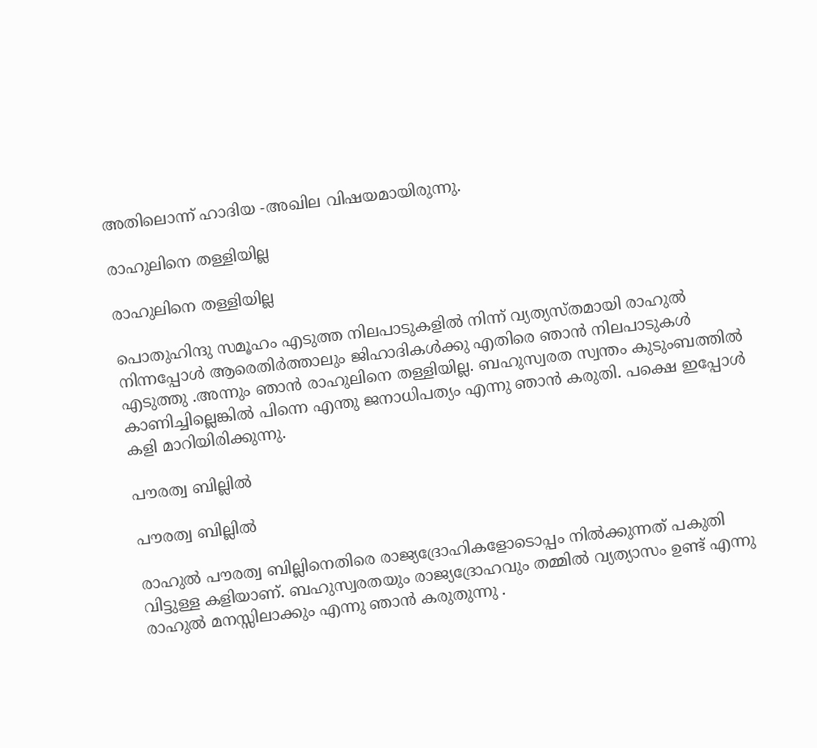അതിലൊന്ന് ഹാദിയ -അഖില വിഷയമായിരുന്നു.

രാഹുലിനെ തള്ളിയില്ല

രാഹുലിനെ തള്ളിയില്ല

പൊതുഹിന്ദു സമൂഹം എടുത്ത നിലപാടുകളിൽ നിന്ന് വ്യത്യസ്തമായി രാഹുൽ നിന്നപ്പോൾ ആരെതിർത്താലും ജിഹാദികൾക്കു എതിരെ ഞാൻ നിലപാടുകൾ എടുത്തു .അന്നും ഞാൻ രാഹുലിനെ തള്ളിയില്ല. ബഹുസ്വരത സ്വന്തം കുടുംബത്തിൽ കാണിച്ചില്ലെങ്കിൽ പിന്നെ എന്തു ജനാധിപത്യം എന്നു ഞാൻ കരുതി. പക്ഷെ ഇപ്പോൾ കളി മാറിയിരിക്കുന്നു.

പൗരത്വ ബില്ലില്‍

പൗരത്വ ബില്ലില്‍

രാഹുൽ പൗരത്വ ബില്ലിനെതിരെ രാജ്യദ്രോഹികളോടൊപ്പം നിൽക്കുന്നത് പകുതി വിട്ടുള്ള കളിയാണ്. ബഹുസ്വരതയും രാജ്യദ്രോഹവും തമ്മിൽ വ്യത്യാസം ഉണ്ട് എന്നു രാഹുൽ മനസ്സിലാക്കും എന്നു ഞാൻ കരുതുന്നു .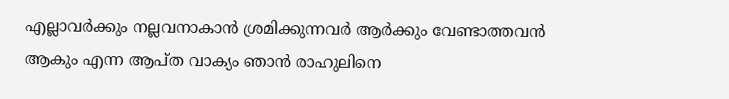എല്ലാവർക്കും നല്ലവനാകാൻ ശ്രമിക്കുന്നവർ ആർക്കും വേണ്ടാത്തവൻ ആകും എന്ന ആപ്ത വാക്യം ഞാൻ രാഹുലിനെ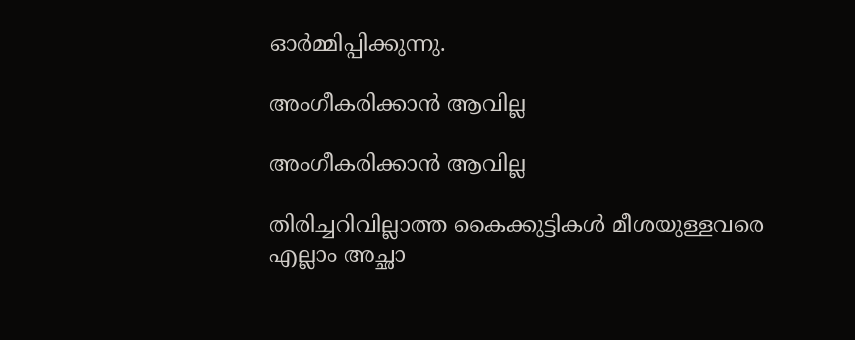ഓർമ്മിപ്പിക്കുന്നു.

അംഗീകരിക്കാൻ ആവില്ല

അംഗീകരിക്കാൻ ആവില്ല

തിരിച്ചറിവില്ലാത്ത കൈക്കുട്ടികൾ മീശയുള്ളവരെ എല്ലാം അച്ഛാ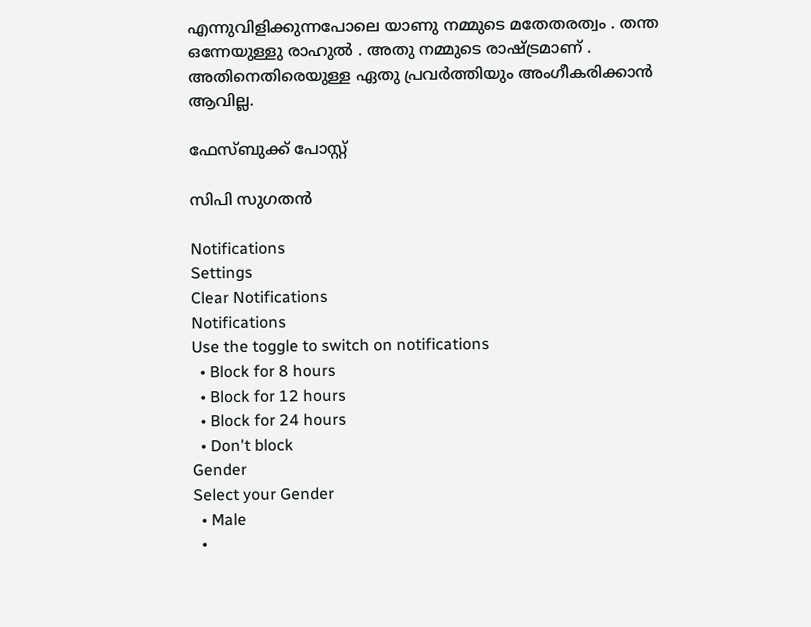എന്നുവിളിക്കുന്നപോലെ യാണു നമ്മുടെ മതേതരത്വം . തന്ത ഒന്നേയുള്ളു രാഹുൽ . അതു നമ്മുടെ രാഷ്ട്രമാണ് . അതിനെതിരെയുള്ള ഏതു പ്രവർത്തിയും അംഗീകരിക്കാൻ ആവില്ല.

ഫേസ്ബുക്ക് പോസ്റ്റ്

സിപി സുഗതന്‍

Notifications
Settings
Clear Notifications
Notifications
Use the toggle to switch on notifications
  • Block for 8 hours
  • Block for 12 hours
  • Block for 24 hours
  • Don't block
Gender
Select your Gender
  • Male
  •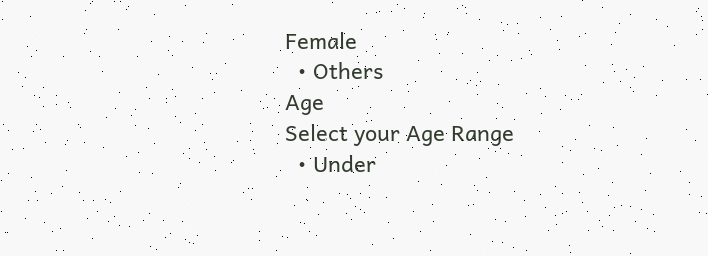Female
  • Others
Age
Select your Age Range
  • Under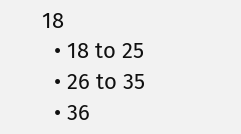18
  • 18 to 25
  • 26 to 35
  • 36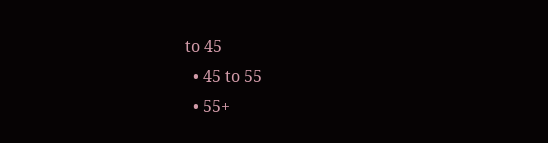to 45
  • 45 to 55
  • 55+